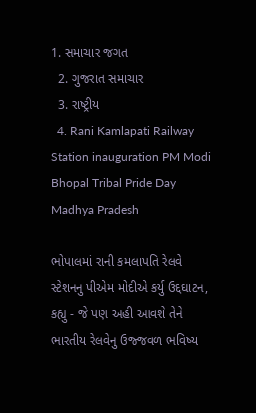1. સમાચાર જગત
  2. ગુજરાત સમાચાર
  3. રાષ્ટ્રીય
  4. Rani Kamlapati Railway Station inauguration PM Modi Bhopal Tribal Pride Day Madhya Pradesh

ભોપાલમાં રાની કમલાપતિ રેલવે સ્ટેશનનુ પીએમ મોદીએ કર્યુ ઉદ્દઘાટન, કહ્યુ - જે પણ અહી આવશે તેને ભારતીય રેલવેનુ ઉજ્જવળ ભવિષ્ય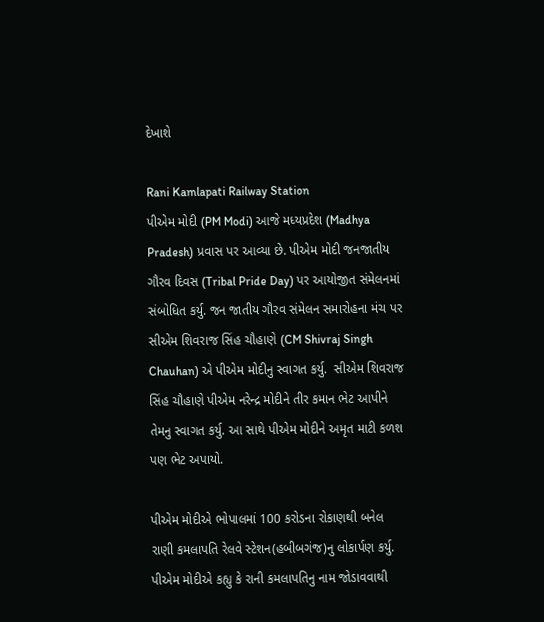દેખાશે

Rani Kamlapati Railway Station
પીએમ મોદી (PM Modi) આજે મધ્યપ્રદેશ (Madhya Pradesh) પ્રવાસ પર આવ્યા છે. પીએમ મોદી જનજાતીય ગૌરવ દિવસ (Tribal Pride Day) પર આયોજીત સંમેલનમાં સંબોધિત કર્યુ. જન જાતીય ગૌરવ સંમેલન સમારોહના મંચ પર સીએમ શિવરાજ સિંહ ચૌહાણે (CM Shivraj Singh Chauhan) એ પીએમ મોદીનુ સ્વાગત કર્યુ.  સીએમ શિવરાજ સિંહ ચૌહાણે પીએમ નરેન્દ્ર મોદીને તીર કમાન ભેટ આપીને તેમનુ સ્વાગત કર્યુ. આ સાથે પીએમ મોદીને અમૃત માટી કળશ પણ ભેટ અપાયો.

પીએમ મોદીએ ભોપાલમાં 100 કરોડના રોકાણથી બનેલ રાણી કમલાપતિ રેલવે સ્ટેશન(હબીબગંજ)નુ લોકાર્પણ કર્યુ. પીએમ મોદીએ કહ્યુ કે રાની કમલાપતિનુ નામ જોડાવવાથી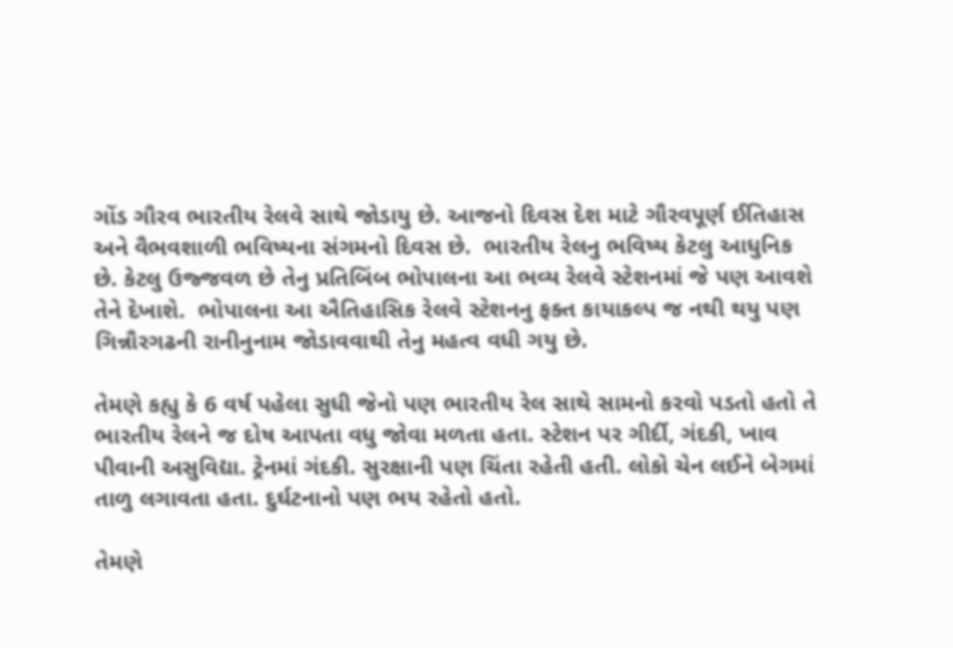ગોંડ ગૌરવ ભારતીય રેલવે સાથે જોડાયુ છે. આજનો દિવસ દેશ માટે ગૌરવપૂર્ણ ઈતિહાસ અને વૈભવશાળી ભવિષ્યના સંગમનો દિવસ છે.  ભારતીય રેલનુ ભવિષ્ય કેટલુ આધુનિક છે. કેટલુ ઉજ્જવળ છે તેનુ પ્રતિબિંબ ભોપાલના આ ભવ્ય રેલવે સ્ટેશનમાં જે પણ આવશે તેને દેખાશે.  ભોપાલના આ ઐતિહાસિક રેલવે સ્ટેશનનુ ફક્ત કાયાકલ્પ જ નથી થયુ પણ ગિન્નૌરગઢની રાનીનુનામ જોડાવવાથી તેનુ મહત્વ વધી ગયુ છે.

તેમણે કહ્યુ કે 6 વર્ષ પહેલા સુધી જેનો પણ ભારતીય રેલ સાથે સામનો કરવો પડતો હતો તે ભારતીય રેલને જ દોષ આપતા વધુ જોવા મળતા હતા. સ્ટેશન પર ગીર્દી, ગંદકી, ખાવ પીવાની અસુવિદ્યા. ટ્રેનમાં ગંદકી. સુરક્ષાની પણ ચિંતા રહેતી હતી. લોકો ચેન લઈને બેગમાં તાળુ લગાવતા હતા. દુર્ઘટનાનો પણ ભય રહેતો હતો.

તેમણે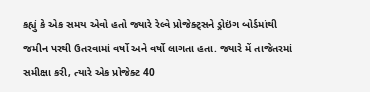કહ્યું કે એક સમય એવો હતો જ્યારે રેલ્વે પ્રોજેક્ટ્સને ડ્રોઇંગ બોર્ડમાંથી જમીન પરથી ઉતરવામાં વર્ષો અને વર્ષો લાગતા હતા. જ્યારે મેં તાજેતરમાં સમીક્ષા કરી, ત્યારે એક પ્રોજેક્ટ 40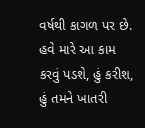વર્ષથી કાગળ પર છે. હવે મારે આ કામ કરવું પડશે, હું કરીશ, હું તમને ખાતરી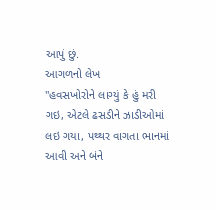આપું છું.
આગળનો લેખ
"હવસખોરોને લાગ્યું કે હું મરી ગઇ, એટલે ઢસડીને ઝાડીઓમાં લઇ ગયા, પથ્થર વાગતા ભાનમાં આવી અને બંને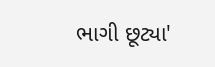ભાગી છૂટ્યા'